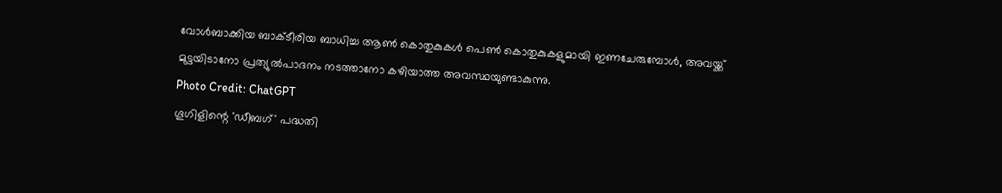വോൾബാക്കിയ ബാക്ടീരിയ ബാധിച്ച ആൺ കൊതുകുകൾ പെൺ കൊതുകുകളുമായി ഇണചേരുമ്പോൾ, അവയ്ക്ക് മുട്ടയിടാനോ പ്രത്യുൽപാദനം നടത്താനോ കഴിയാത്ത അവസ്ഥയുണ്ടാകുന്നു.
Photo Credit: ChatGPT
ഗൂഗിളിന്റെ 'ഡീബഗ്' പദ്ധതി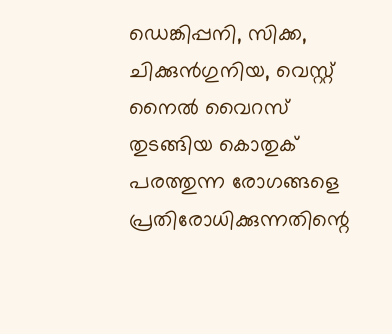ഡെങ്കിപ്പനി, സിക്ക, ചിക്കുൻഗുനിയ, വെസ്റ്റ് നൈൽ വൈറസ് തുടങ്ങിയ കൊതുക് പരത്തുന്ന രോഗങ്ങളെ പ്രതിരോധിക്കുന്നതിന്റെ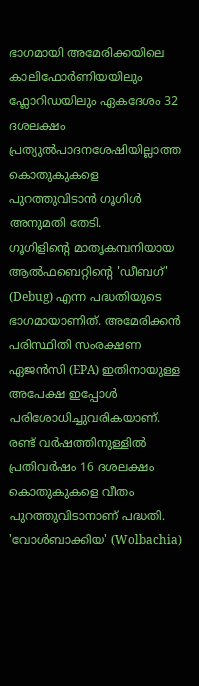ഭാഗമായി അമേരിക്കയിലെ കാലിഫോർണിയയിലും ഫ്ലോറിഡയിലും ഏകദേശം 32 ദശലക്ഷം പ്രത്യുൽപാദനശേഷിയില്ലാത്ത കൊതുകുകളെ പുറത്തുവിടാൻ ഗൂഗിൾ അനുമതി തേടി.
ഗൂഗിളിന്റെ മാതൃകമ്പനിയായ ആൽഫബെറ്റിന്റെ 'ഡീബഗ്' (Debug) എന്ന പദ്ധതിയുടെ ഭാഗമായാണിത്. അമേരിക്കൻ പരിസ്ഥിതി സംരക്ഷണ ഏജൻസി (EPA) ഇതിനായുള്ള അപേക്ഷ ഇപ്പോൾ പരിശോധിച്ചുവരികയാണ്. രണ്ട് വർഷത്തിനുള്ളിൽ പ്രതിവർഷം 16 ദശലക്ഷം കൊതുകുകളെ വീതം പുറത്തുവിടാനാണ് പദ്ധതി.
'വോൾബാക്കിയ' (Wolbachia)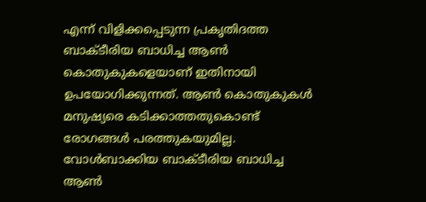എന്ന് വിളിക്കപ്പെടുന്ന പ്രകൃതിദത്ത ബാക്ടീരിയ ബാധിച്ച ആൺ കൊതുകുകളെയാണ് ഇതിനായി ഉപയോഗിക്കുന്നത്. ആൺ കൊതുകുകൾ മനുഷ്യരെ കടിക്കാത്തതുകൊണ്ട് രോഗങ്ങൾ പരത്തുകയുമില്ല. വോൾബാക്കിയ ബാക്ടീരിയ ബാധിച്ച ആൺ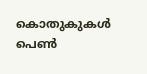കൊതുകുകൾ പെൺ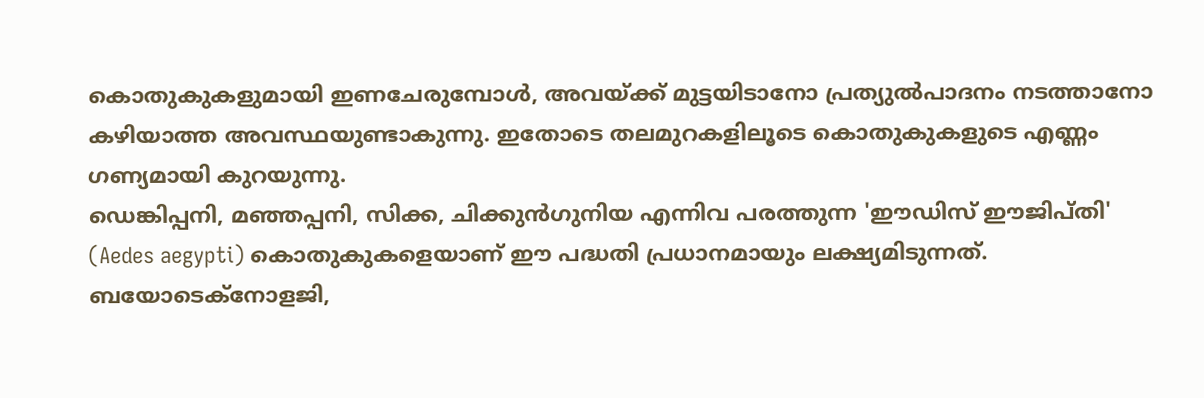കൊതുകുകളുമായി ഇണചേരുമ്പോൾ, അവയ്ക്ക് മുട്ടയിടാനോ പ്രത്യുൽപാദനം നടത്താനോ കഴിയാത്ത അവസ്ഥയുണ്ടാകുന്നു. ഇതോടെ തലമുറകളിലൂടെ കൊതുകുകളുടെ എണ്ണം ഗണ്യമായി കുറയുന്നു.
ഡെങ്കിപ്പനി, മഞ്ഞപ്പനി, സിക്ക, ചിക്കുൻഗുനിയ എന്നിവ പരത്തുന്ന 'ഈഡിസ് ഈജിപ്തി' (Aedes aegypti) കൊതുകുകളെയാണ് ഈ പദ്ധതി പ്രധാനമായും ലക്ഷ്യമിടുന്നത്. ബയോടെക്നോളജി,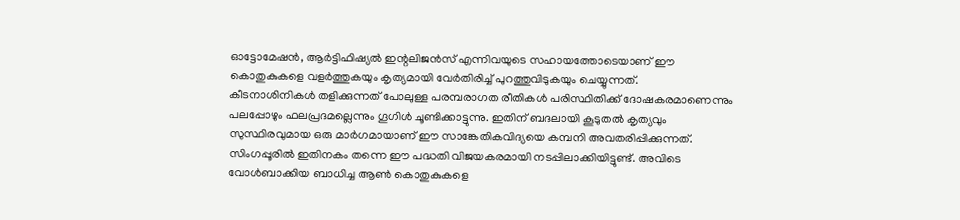ഓട്ടോമേഷൻ, ആർട്ടിഫിഷ്യൽ ഇന്റലിജൻസ് എന്നിവയുടെ സഹായത്തോടെയാണ് ഈ കൊതുകുകളെ വളർത്തുകയും കൃത്യമായി വേർതിരിച്ച് പുറത്തുവിടുകയും ചെയ്യുന്നത്.
കീടനാശിനികൾ തളിക്കുന്നത് പോലുള്ള പരമ്പരാഗത രീതികൾ പരിസ്ഥിതിക്ക് ദോഷകരമാണെന്നും പലപ്പോഴും ഫലപ്രദമല്ലെന്നും ഗൂഗിൾ ചൂണ്ടിക്കാട്ടുന്നു. ഇതിന് ബദലായി കൂടുതൽ കൃത്യവും സുസ്ഥിരവുമായ ഒരു മാർഗമായാണ് ഈ സാങ്കേതികവിദ്യയെ കമ്പനി അവതരിപ്പിക്കുന്നത്.
സിംഗപ്പൂരിൽ ഇതിനകം തന്നെ ഈ പദ്ധതി വിജയകരമായി നടപ്പിലാക്കിയിട്ടുണ്ട്. അവിടെ വോൾബാക്കിയ ബാധിച്ച ആൺ കൊതുകുകളെ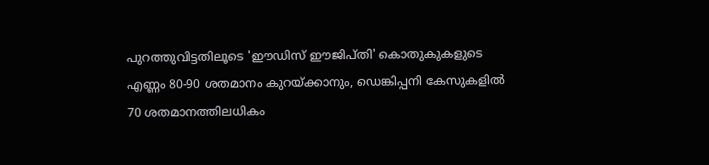പുറത്തുവിട്ടതിലൂടെ 'ഈഡിസ് ഈജിപ്തി' കൊതുകുകളുടെ എണ്ണം 80-90 ശതമാനം കുറയ്ക്കാനും, ഡെങ്കിപ്പനി കേസുകളിൽ 70 ശതമാനത്തിലധികം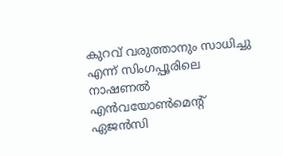കുറവ് വരുത്താനും സാധിച്ചു എന്ന് സിംഗപ്പൂരിലെ നാഷണൽ എൻവയോൺമെന്റ് ഏജൻസി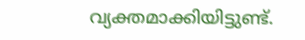വ്യക്തമാക്കിയിട്ടുണ്ട്.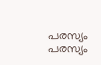പരസ്യം
പരസ്യം